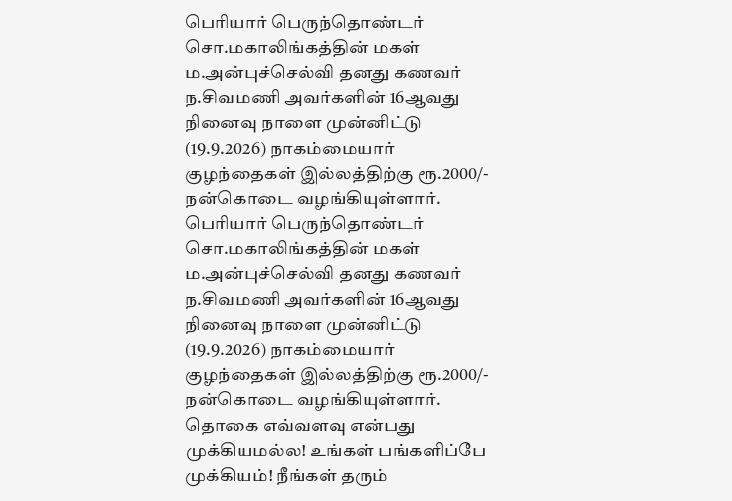பெரியார் பெருந்தொண்டர் சொ.மகாலிங்கத்தின் மகள் ம.அன்புச்செல்வி தனது கணவர் ந.சிவமணி அவர்களின் 16ஆவது நினைவு நாளை முன்னிட்டு (19.9.2026) நாகம்மையார் குழந்தைகள் இல்லத்திற்கு ரூ.2000/- நன்கொடை வழங்கியுள்ளார்.
பெரியார் பெருந்தொண்டர் சொ.மகாலிங்கத்தின் மகள் ம.அன்புச்செல்வி தனது கணவர் ந.சிவமணி அவர்களின் 16ஆவது நினைவு நாளை முன்னிட்டு (19.9.2026) நாகம்மையார் குழந்தைகள் இல்லத்திற்கு ரூ.2000/- நன்கொடை வழங்கியுள்ளார்.
தொகை எவ்வளவு என்பது முக்கியமல்ல! உங்கள் பங்களிப்பே முக்கியம்! நீங்கள் தரும்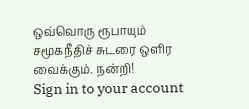ஒவ்வொரு ரூபாயும் சமூகநீதிச் சுடரை ஒளிர வைக்கும். நன்றி!
Sign in to your account